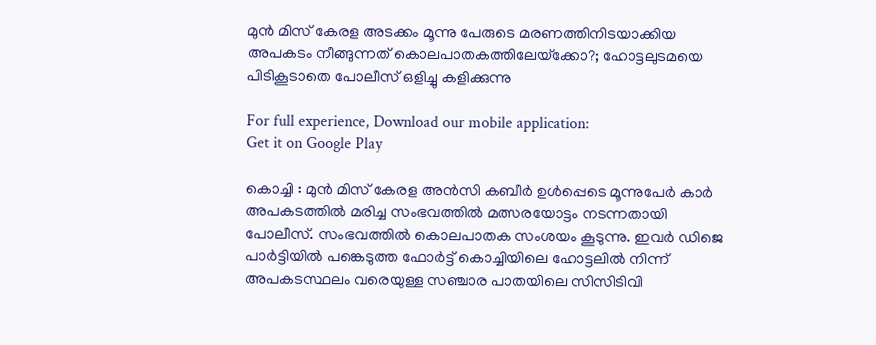മുന്‍ മിസ് കേരള അടക്കം മൂന്നു പേരുടെ മരണത്തിനിടയാക്കിയ അപകടം നീങ്ങുന്നത് കൊലപാതകത്തിലേയ്‌ക്കോ?; ഹോട്ടലുടമയെ പിടികൂടാതെ പോലീസ് ഒളിച്ചു കളിക്കുന്നു

For full experience, Download our mobile application:
Get it on Google Play

കൊച്ചി : മുന്‍ മിസ് കേരള അന്‍സി കബീര്‍ ഉള്‍പ്പെടെ മൂന്നുപേര്‍ കാര്‍ അപകടത്തില്‍ മരിച്ച സംഭവത്തില്‍ മത്സരയോട്ടം നടന്നതായി പോലീസ്. സംഭവത്തില്‍ കൊലപാതക സംശയം കൂടുന്നു. ഇവര്‍ ഡിജെ പാര്‍ട്ടിയില്‍ പങ്കെടുത്ത ഫോര്‍ട്ട് കൊച്ചിയിലെ ഹോട്ടലില്‍ നിന്ന് അപകടസ്ഥലം വരെയുള്ള സഞ്ചാര പാതയിലെ സിസിടിവി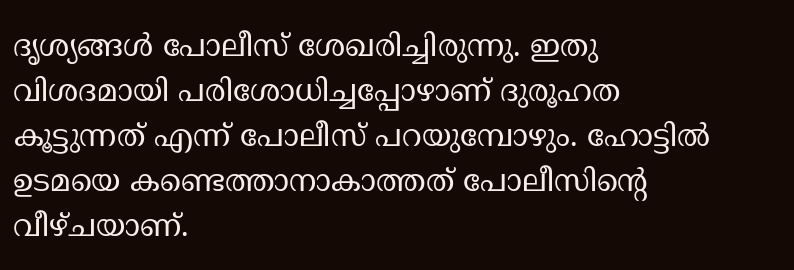ദൃശ്യങ്ങള്‍ പോലീസ് ശേഖരിച്ചിരുന്നു. ഇതു വിശദമായി പരിശോധിച്ചപ്പോഴാണ് ദുരൂഹത കൂട്ടുന്നത് എന്ന് പോലീസ് പറയുമ്പോഴും. ഹോട്ടില്‍ ഉടമയെ കണ്ടെത്താനാകാത്തത് പോലീസിന്റെ വീഴ്ചയാണ്.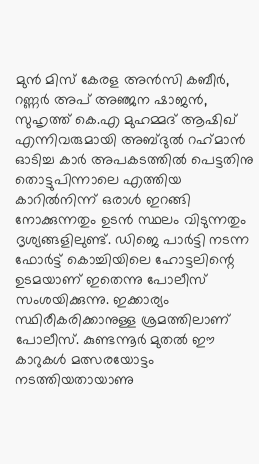മുന്‍ മിസ് കേരള അന്‍സി കബീര്‍, റണ്ണര്‍ അപ് അഞ്ജന ഷാജന്‍, സുഹൃത്ത് കെ.എ മുഹമ്മദ് ആഷിഖ് എന്നിവരുമായി അബ്ദുല്‍ റഹ്‌മാന്‍ ഓടിച്ച കാര്‍ അപകടത്തില്‍ പെട്ടതിനു തൊട്ടുപിന്നാലെ എത്തിയ കാറില്‍നിന്ന് ഒരാള്‍ ഇറങ്ങി നോക്കുന്നതും ഉടന്‍ സ്ഥലം വിടുന്നതും ദൃശ്യങ്ങളിലുണ്ട്. ഡിജെ പാര്‍ട്ടി നടന്ന ഫോര്‍ട്ട് കൊച്ചിയിലെ ഹോട്ടലിന്റെ ഉടമയാണ് ഇതെന്നു പോലീസ് സംശയിക്കുന്നു. ഇക്കാര്യം സ്ഥിരീകരിക്കാനുള്ള ശ്രമത്തിലാണ് പോലീസ്. കുണ്ടന്നൂര്‍ മുതല്‍ ഈ കാറുകള്‍ മത്സരയോട്ടം നടത്തിയതായാണു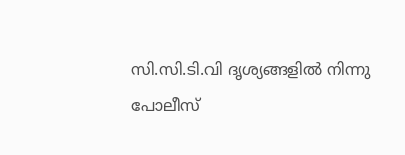സി.സി.ടി.വി ദൃശ്യങ്ങളില്‍ നിന്നു പോലീസ്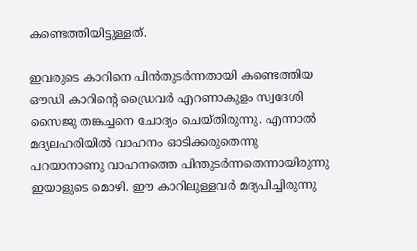കണ്ടെത്തിയിട്ടുള്ളത്.

ഇവരുടെ കാറിനെ പിന്‍തുടര്‍ന്നതായി കണ്ടെത്തിയ ഔഡി കാറിന്റെ ഡ്രൈവര്‍ എറണാകുളം സ്വദേശി സൈജു തങ്കച്ചനെ ചോദ്യം ചെയ്തിരുന്നു. എന്നാല്‍ മദ്യലഹരിയില്‍ വാഹനം ഓടിക്കരുതെന്നു പറയാനാണു വാഹനത്തെ പിന്തുടര്‍ന്നതെന്നായിരുന്നു ഇയാളുടെ മൊഴി. ഈ കാറിലുള്ളവര്‍ മദ്യപിച്ചിരുന്നു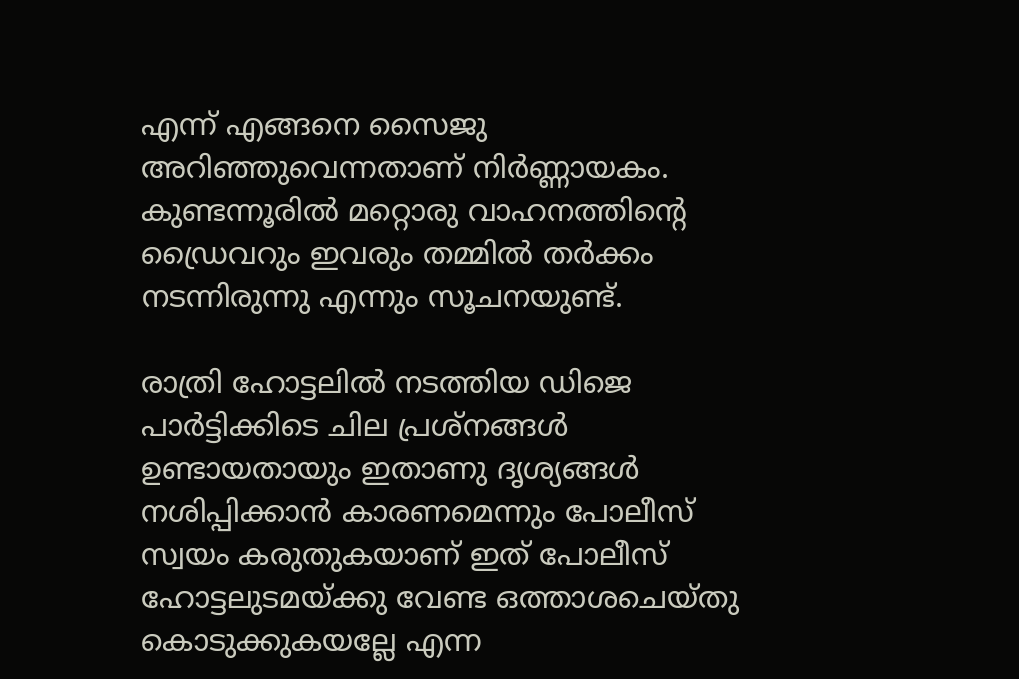എന്ന് എങ്ങനെ സൈജു അറിഞ്ഞുവെന്നതാണ് നിര്‍ണ്ണായകം. കുണ്ടന്നൂരില്‍ മറ്റൊരു വാഹനത്തിന്റെ ഡ്രൈവറും ഇവരും തമ്മില്‍ തര്‍ക്കം നടന്നിരുന്നു എന്നും സൂചനയുണ്ട്.

രാത്രി ഹോട്ടലില്‍ നടത്തിയ ഡിജെ പാര്‍ട്ടിക്കിടെ ചില പ്രശ്നങ്ങള്‍ ഉണ്ടായതായും ഇതാണു ദൃശ്യങ്ങള്‍ നശിപ്പിക്കാന്‍ കാരണമെന്നും പോലീസ് സ്വയം കരുതുകയാണ് ഇത് പോലീസ് ഹോട്ടലുടമയ്ക്കു വേണ്ട ഒത്താശചെയ്തു കൊടുക്കുകയല്ലേ എന്ന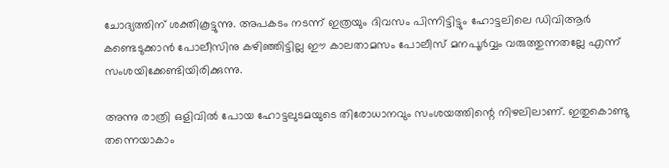ചോദ്യത്തിന് ശക്തികൂട്ടുന്നു. അപകടം നടന്ന് ഇത്രയും ദിവസം പിന്നിട്ടിട്ടും ഹോട്ടലിലെ ഡിവിആര്‍ കണ്ടെടുക്കാന്‍ പോലീസിനു കഴിഞ്ഞിട്ടില്ല ഈ കാലതാമസം പോലീസ് മനപൂര്‍വ്വം വരുത്തുന്നതല്ലേ എന്ന് സംശയിക്കേണ്ടിയിരിക്കുന്നു.

അന്നു രാത്രി ഒളിവില്‍ പോയ ഹോട്ടലുടമയുടെ തിരോധാനവും സംശയത്തിന്റെ നിഴലിലാണ്. ഇതുകൊണ്ടു തന്നെയാകാം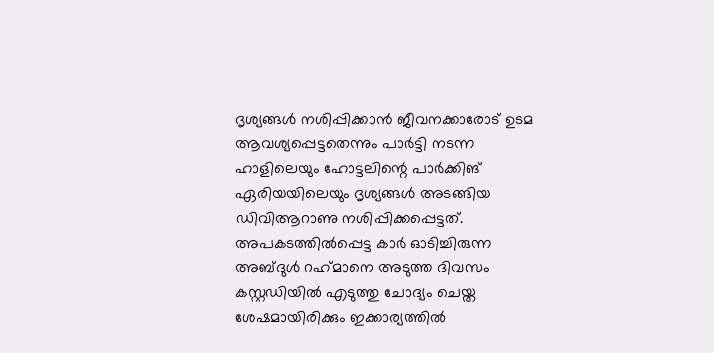ദൃശ്യങ്ങള്‍ നശിപ്പിക്കാന്‍ ജീവനക്കാരോട് ഉടമ ആവശ്യപ്പെട്ടതെന്നും പാര്‍ട്ടി നടന്ന ഹാളിലെയും ഹോട്ടലിന്റെ പാര്‍ക്കിങ് ഏരിയയിലെയും ദൃശ്യങ്ങള്‍ അടങ്ങിയ ഡിവിആറാണു നശിപ്പിക്കപ്പെട്ടത്. അപകടത്തില്‍പ്പെട്ട കാര്‍ ഓടിച്ചിരുന്ന അബ്ദുള്‍ റഹ്‌മാനെ അടുത്ത ദിവസം കസ്റ്റഡിയില്‍ എടുത്തു ചോദ്യം ചെയ്ത ശേഷമായിരിക്കും ഇക്കാര്യത്തില്‍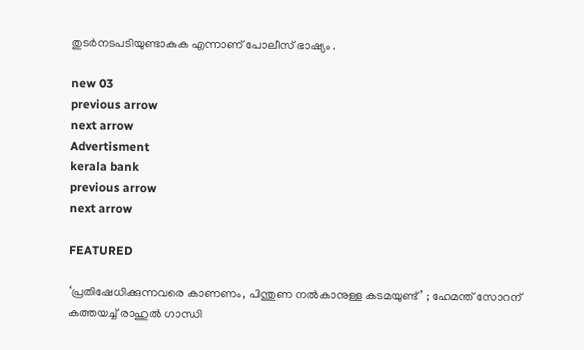തുടര്‍നടപടിയുണ്ടാകുക എന്നാണ് പോലീസ് ഭാഷ്യം .

new 03
previous arrow
next arrow
Advertisment
kerala bank
previous arrow
next arrow

FEATURED

‘പ്രതിഷേധിക്കുന്നവരെ കാണണം, പിന്തുണ നൽകാനുള്ള കടമയുണ്ട്’ ; ഹേമന്ത് സോറന് കത്തയച്ച് രാഹുൽ ഗാന്ധി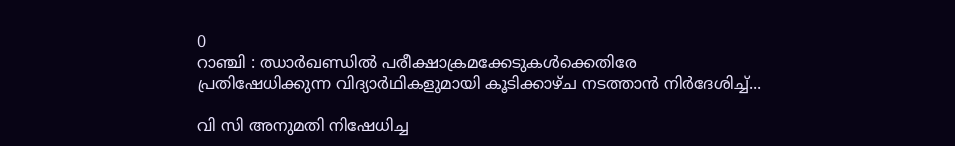0
റാഞ്ചി : ഝാർഖണ്ഡിൽ പരീക്ഷാക്രമക്കേടുകൾക്കെതിരേ പ്രതിഷേധിക്കുന്ന വിദ്യാർഥികളുമായി കൂടിക്കാഴ്ച നടത്താൻ നിർദേശിച്ച്...

വി സി അനുമതി നിഷേധിച്ച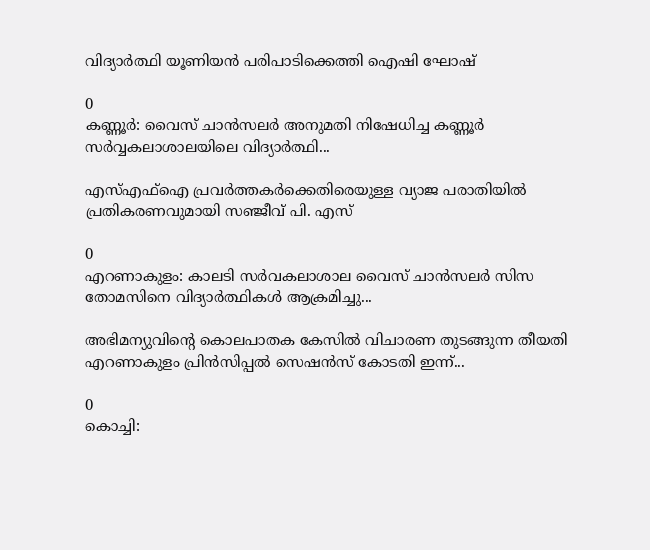വിദ്യാര്‍ത്ഥി യൂണിയൻ പരിപാടിക്കെത്തി ഐഷി ഘോഷ്

0
കണ്ണൂര്‍: വൈസ് ചാന്‍സലര്‍ അനുമതി നിഷേധിച്ച കണ്ണൂര്‍ സര്‍വ്വകലാശാലയിലെ വിദ്യാര്‍ത്ഥി...

എസ്എഫ്ഐ പ്രവർത്തകർക്കെതിരെയുള്ള വ്യാജ പരാതിയിൽ പ്രതികരണവുമായി സഞ്ജീവ് പി. എസ്

0
എറണാകുളം: കാലടി സർവകലാശാല വൈസ് ചാൻസലർ സിസ തോമസിനെ വിദ്യാർത്ഥികൾ ആക്രമിച്ചു...

അഭിമന്യുവിന്റെ കൊലപാതക കേസിൽ വിചാരണ തുടങ്ങുന്ന തീയതി എറണാകുളം പ്രിൻസിപ്പൽ സെഷൻസ് കോടതി ഇന്ന്...

0
കൊച്ചി: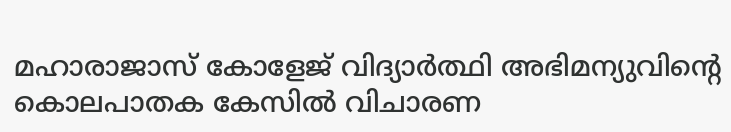മഹാരാജാസ് കോളേജ് വിദ്യാർത്ഥി അഭിമന്യുവിന്റെ കൊലപാതക കേസിൽ വിചാരണ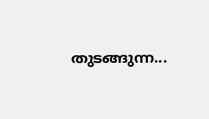തുടങ്ങുന്ന...